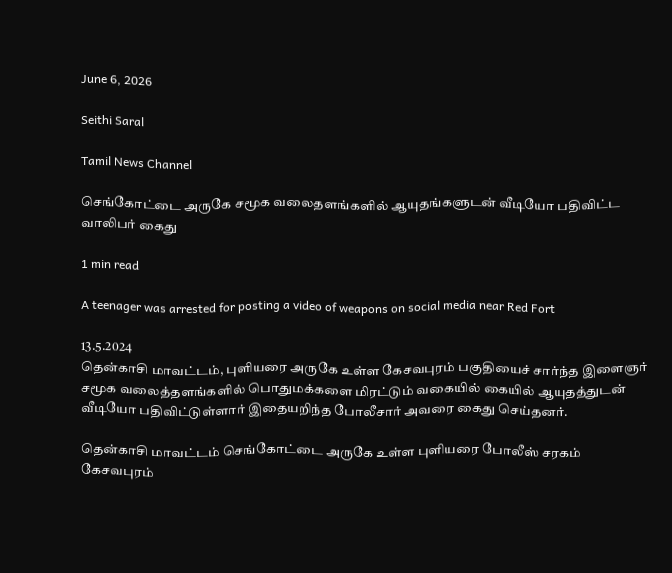June 6, 2026

Seithi Saral

Tamil News Channel

செங்கோட்டை அருகே சமூக வலைதளங்களில் ஆயுதங்களுடன் வீடியோ பதிவிட்ட வாலிபர் கைது

1 min read

A teenager was arrested for posting a video of weapons on social media near Red Fort

13.5.2024
தென்காசி மாவட்டம், புளியரை அருகே உள்ள கேசவபுரம் பகுதியைச் சார்ந்த இளைஞர் சமூக வலைத்தளங்களில் பொதுமக்களை மிரட்டும் வகையில் கையில் ஆயுதத்துடன் வீடியோ பதிவிட்டுள்ளார் இதையறிந்த போலீசார் அவரை கைது செய்தனர்.

தென்காசி மாவட்டம் செங்கோட்டை அருகே உள்ள புளியரை போலீஸ் சரகம் கேசவபுரம்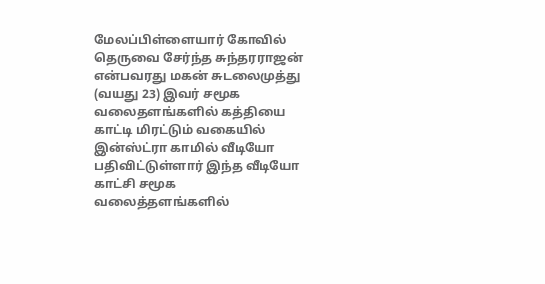மேலப்பிள்ளையார் கோவில் தெருவை சேர்ந்த சுந்தரராஜன் என்பவரது மகன் சுடலைமுத்து (வயது 23) இவர் சமூக வலைதளங்களில் கத்தியை காட்டி மிரட்டும் வகையில் இன்ஸ்ட்ரா காமில் வீடியோ பதிவிட்டுள்ளார் இந்த வீடியோ காட்சி சமூக வலைத்தளங்களில்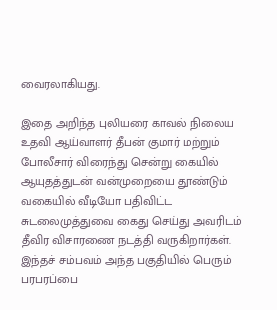வைரலாகியது.

இதை அறிந்த புலியரை காவல் நிலைய உதவி ஆய்வாளர் தீபன் குமார் மற்றும் போலீசார் விரைந்து சென்று கையில் ஆயுதத்துடன் வன்முறையை தூண்டும் வகையில் வீடியோ பதிவிட்ட சுடலைமுத்துவை கைது செய்து அவரிடம் தீவிர விசாரணை நடத்தி வருகிறார்கள். இந்தச் சம்பவம் அந்த பகுதியில் பெரும் பரபரப்பை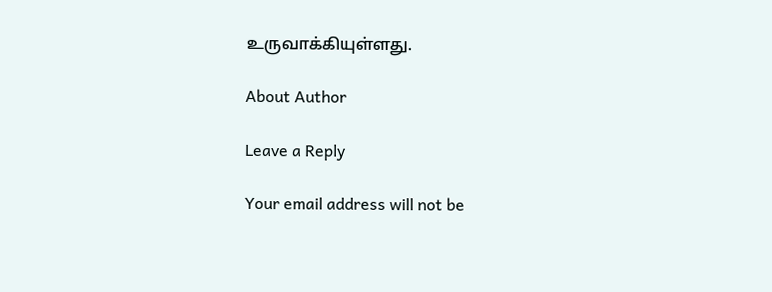உருவாக்கியுள்ளது.

About Author

Leave a Reply

Your email address will not be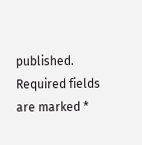published. Required fields are marked *